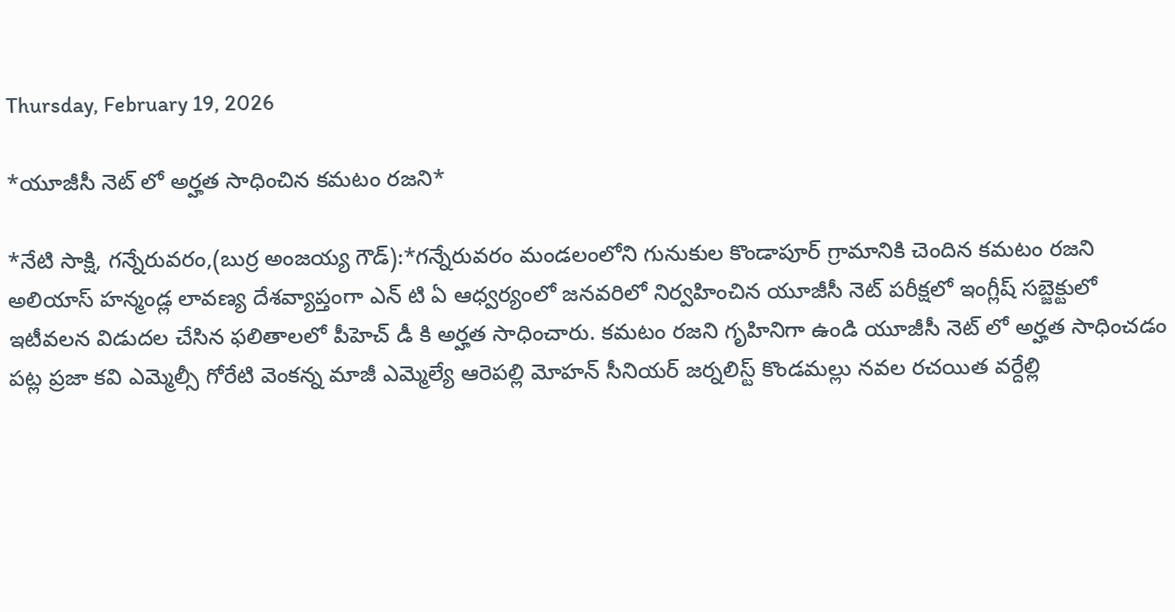Thursday, February 19, 2026

*యూజీసీ నెట్ లో అర్హత సాధించిన కమటం రజని*

*నేటి సాక్షి, గన్నేరువరం,(బుర్ర అంజయ్య గౌడ్):*గన్నేరువరం మండలంలోని గునుకుల కొండాపూర్ గ్రామానికి చెందిన కమటం రజని అలియాస్ హన్మండ్ల లావణ్య దేశవ్యాప్తంగా ఎన్ టి ఏ ఆధ్వర్యంలో జనవరిలో నిర్వహించిన యూజీసీ నెట్ పరీక్షలో ఇంగ్లీష్ సబ్జెక్టులో ఇటీవలన విడుదల చేసిన ఫలితాలలో పీహెచ్ డీ కి అర్హత సాధించారు. కమటం రజని గృహినిగా ఉండి యూజీసీ నెట్ లో అర్హత సాధించడం పట్ల ప్రజా కవి ఎమ్మెల్సీ గోరేటి వెంకన్న మాజీ ఎమ్మెల్యే ఆరెపల్లి మోహన్ సీనియర్ జర్నలిస్ట్ కొండమల్లు నవల రచయిత వర్దేల్లి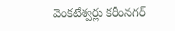వెంకటేశ్వర్లు కరీంనగర్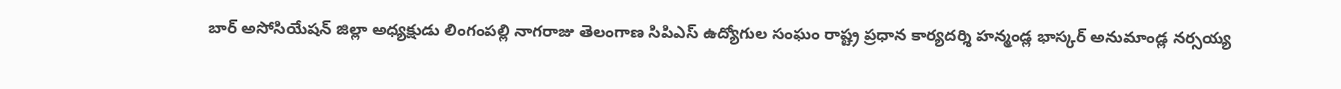బార్ అసోసియేషన్ జిల్లా అధ్యక్షుడు లింగంపల్లి నాగరాజు తెలంగాణ సిపిఎస్ ఉద్యోగుల సంఘం రాష్ట్ర ప్రధాన కార్యదర్శి హన్మండ్ల భాస్కర్ అనుమాండ్ల నర్సయ్య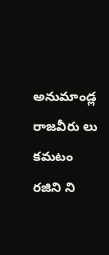అనుమాండ్ల రాజవీరు లు కమటం రజిని ని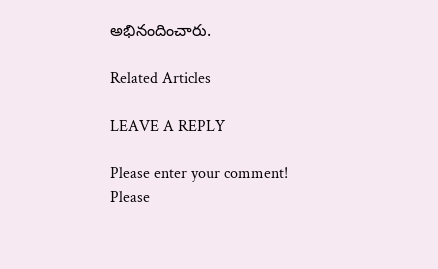అభినందించారు.

Related Articles

LEAVE A REPLY

Please enter your comment!
Please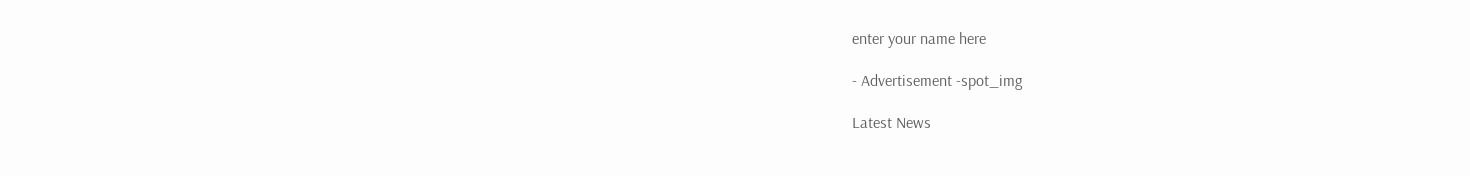enter your name here

- Advertisement -spot_img

Latest News